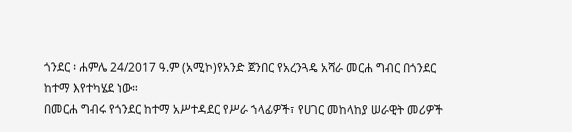ጎንደር ፡ ሐምሌ 24/2017 ዓ.ም (አሚኮ)የአንድ ጀንበር የአረንጓዴ አሻራ መርሐ ግብር በጎንደር ከተማ እየተካሄደ ነው።
በመርሐ ግብሩ የጎንደር ከተማ አሥተዳደር የሥራ ኀላፊዎች፣ የሀገር መከላከያ ሠራዊት መሪዎች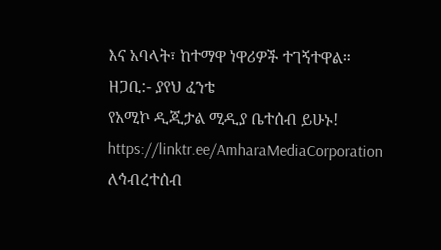እና አባላት፣ ከተማዋ ነዋሪዎች ተገኝተዋል።
ዘጋቢ:- ያየህ ፈንቴ
የአሚኮ ዲጂታል ሚዲያ ቤተሰብ ይሁኑ!
https://linktr.ee/AmharaMediaCorporation
ለኅብረተሰብ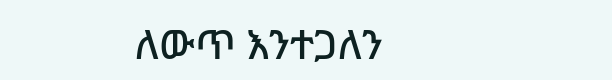ለውጥ እንተጋለን